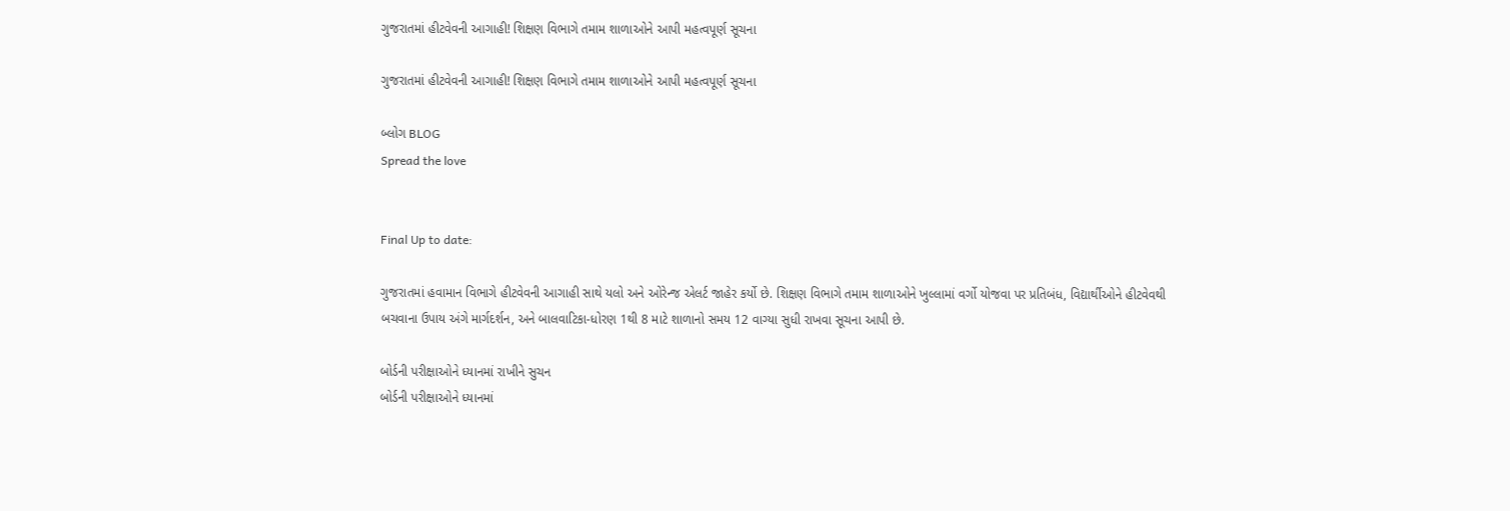ગુજરાતમાં હીટવેવની આગાહી! શિક્ષણ વિભાગે તમામ શાળાઓને આપી મહત્વપૂર્ણ સૂચના

ગુજરાતમાં હીટવેવની આગાહી! શિક્ષણ વિભાગે તમામ શાળાઓને આપી મહત્વપૂર્ણ સૂચના

બ્લોગ BLOG
Spread the love


Final Up to date:

ગુજરાતમાં હવામાન વિભાગે હીટવેવની આગાહી સાથે યલો અને ઓરેન્જ એલર્ટ જાહેર કર્યો છે. શિક્ષણ વિભાગે તમામ શાળાઓને ખુલ્લામાં વર્ગો યોજવા પર પ્રતિબંધ, વિદ્યાર્થીઓને હીટવેવથી બચવાના ઉપાય અંગે માર્ગદર્શન, અને બાલવાટિકા-ધોરણ 1થી 8 માટે શાળાનો સમય 12 વાગ્યા સુધી રાખવા સૂચના આપી છે.

બોર્ડની પરીક્ષાઓને ધ્યાનમાં રાખીને સુચન
બોર્ડની પરીક્ષાઓને ધ્યાનમાં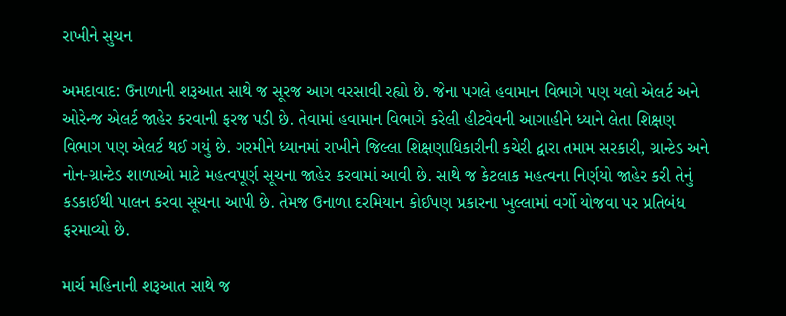રાખીને સુચન

અમદાવાદ: ઉનાળાની શરૂઆત સાથે જ સૂરજ આગ વરસાવી રહ્યો છે. જેના પગલે હવામાન વિભાગે પણ યલો એલર્ટ અને ઓરેન્જ એલર્ટ જાહેર કરવાની ફરજ પડી છે. તેવામાં હવામાન વિભાગે કરેલી હીટવેવની આગાહીને ધ્યાને લેતા શિક્ષણ વિભાગ પણ એલર્ટ થઈ ગયું છે. ગરમીને ધ્યાનમાં રાખીને જિલ્લા શિક્ષણાધિકારીની કચેરી દ્વારા તમામ સરકારી, ગ્રાન્ટેડ અને નોન-ગ્રાન્ટેડ શાળાઓ માટે મહત્વપૂર્ણ સૂચના જાહેર કરવામાં આવી છે. સાથે જ કેટલાક મહત્વના નિર્ણયો જાહેર કરી તેનું કડકાઈથી પાલન કરવા સૂચના આપી છે. તેમજ ઉનાળા દરમિયાન કોઈપણ પ્રકારના ખુલ્લામાં વર્ગો યોજવા પર પ્રતિબંધ ફરમાવ્યો છે.

માર્ચ મહિનાની શરૂઆત સાથે જ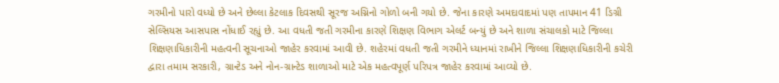ગરમીનો પારો વધ્યો છે અને છેલ્લા કેટલાક દિવસથી સૂરજ અગ્નિનો ગોળો બની ગયો છે. જેના કારણે અમદાવાદમાં પણ તાપમાન 41 ડિગ્રી સેલ્સિયસ આસપાસ નોંધાઈ રહ્યું છે. આ વધતી જતી ગરમીના કારણે શિક્ષણ વિભાગ એલર્ટ બન્યું છે અને શાળા સંચાલકો માટે જિલ્લા શિક્ષણાધિકારીની મહત્વની સૂચનાઓ જાહેર કરવામાં આવી છે. શહેરમાં વધતી જતી ગરમીને ધ્યાનમાં રાખીને જિલ્લા શિક્ષણાધિકારીની કચેરી દ્વારા તમામ સરકારી, ગ્રાન્ટેડ અને નોન-ગ્રાન્ટેડ શાળાઓ માટે એક મહત્વપૂર્ણ પરિપત્ર જાહેર કરવામાં આવ્યો છે.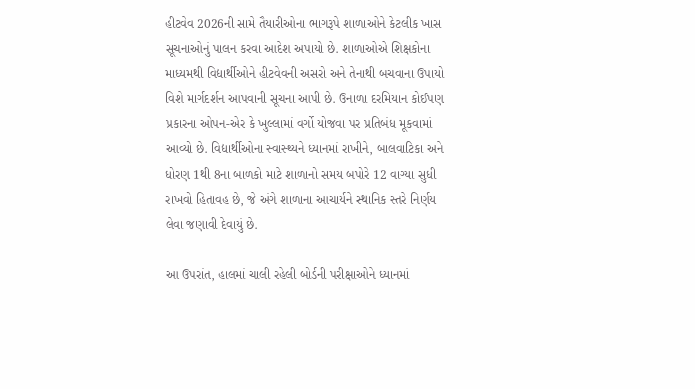હીટવેવ 2026ની સામે તૈયારીઓના ભાગરૂપે શાળાઓને કેટલીક ખાસ સૂચનાઓનું પાલન કરવા આદેશ અપાયો છે. શાળાઓએ શિક્ષકોના માધ્યમથી વિદ્યાર્થીઓને હીટવેવની અસરો અને તેનાથી બચવાના ઉપાયો વિશે માર્ગદર્શન આપવાની સૂચના આપી છે. ઉનાળા દરમિયાન કોઈપણ પ્રકારના ઓપન-એર કે ખુલ્લામાં વર્ગો યોજવા પર પ્રતિબંધ મૂકવામાં આવ્યો છે. વિદ્યાર્થીઓના સ્વાસ્થ્યને ધ્યાનમાં રાખીને, બાલવાટિકા અને ધોરણ 1થી 8ના બાળકો માટે શાળાનો સમય બપોરે 12 વાગ્યા સુધી રાખવો હિતાવહ છે, જે અંગે શાળાના આચાર્યને સ્થાનિક સ્તરે નિર્ણય લેવા જણાવી દેવાયું છે.

આ ઉપરાંત, હાલમાં ચાલી રહેલી બોર્ડની પરીક્ષાઓને ધ્યાનમાં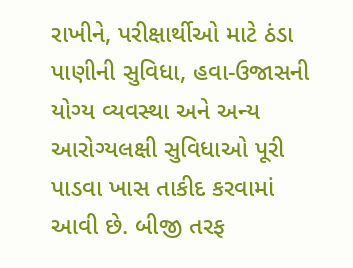રાખીને, પરીક્ષાર્થીઓ માટે ઠંડા પાણીની સુવિધા, હવા-ઉજાસની યોગ્ય વ્યવસ્થા અને અન્ય આરોગ્યલક્ષી સુવિધાઓ પૂરી પાડવા ખાસ તાકીદ કરવામાં આવી છે. બીજી તરફ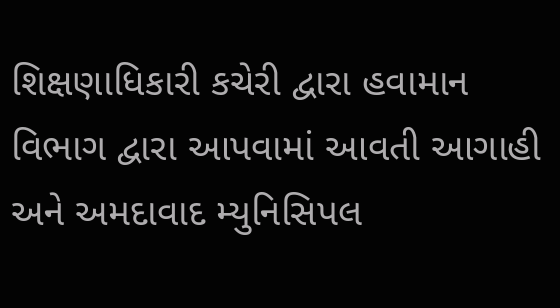શિક્ષણાધિકારી કચેરી દ્વારા હવામાન વિભાગ દ્વારા આપવામાં આવતી આગાહી અને અમદાવાદ મ્યુનિસિપલ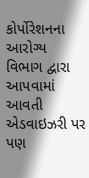કોર્પોરેશનના આરોગ્ય વિભાગ દ્વારા આપવામાં આવતી એડવાઇઝરી પર પણ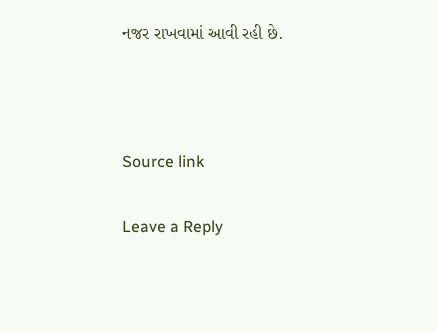નજર રાખવામાં આવી રહી છે.



Source link

Leave a Reply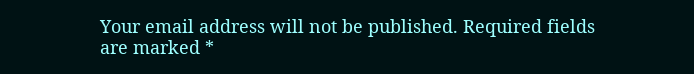Your email address will not be published. Required fields are marked *